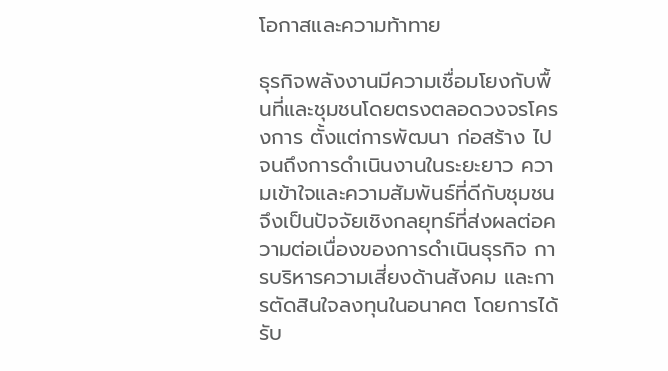โอกาสและความท้าทาย

ธุรกิจพลังงานมีความเชื่อมโยงกับพื้นที่และชุมชนโดยตรงตลอดวงจรโครงการ ตั้งแต่การพัฒนา ก่อสร้าง ไปจนถึงการดำเนินงานในระยะยาว ความเข้าใจและความสัมพันธ์ที่ดีกับชุมชนจึงเป็นปัจจัยเชิงกลยุทธ์ที่ส่งผลต่อความต่อเนื่องของการดำเนินธุรกิจ การบริหารความเสี่ยงด้านสังคม และการตัดสินใจลงทุนในอนาคต โดยการได้รับ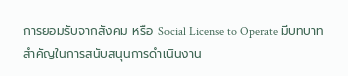การยอมรับจากสังคม หรือ Social License to Operate มีบทบาทสำคัญในการสนับสนุนการดำเนินงาน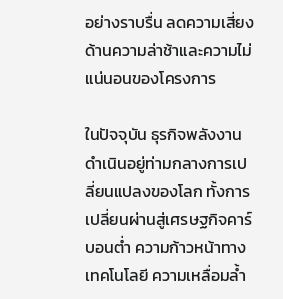อย่างราบรื่น ลดความเสี่ยงด้านความล่าช้าและความไม่แน่นอนของโครงการ

ในปัจจุบัน ธุรกิจพลังงานดำเนินอยู่ท่ามกลางการเปลี่ยนแปลงของโลก ทั้งการเปลี่ยนผ่านสู่เศรษฐกิจคาร์บอนต่ำ ความก้าวหน้าทางเทคโนโลยี ความเหลื่อมล้ำ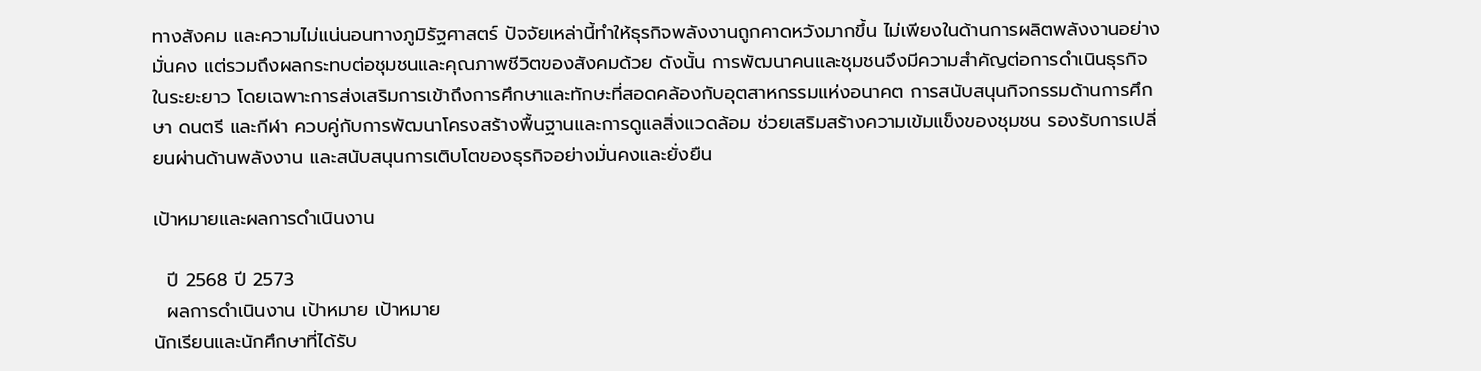ทางสังคม และความไม่แน่นอนทางภูมิรัฐศาสตร์ ปัจจัยเหล่านี้ทำให้ธุรกิจพลังงานถูกคาดหวังมากขึ้น ไม่เพียงในด้านการผลิตพลังงานอย่างมั่นคง แต่รวมถึงผลกระทบต่อชุมชนและคุณภาพชีวิตของสังคมด้วย ดังนั้น การพัฒนาคนและชุมชนจึงมีความสำคัญต่อการดำเนินธุรกิจในระยะยาว โดยเฉพาะการส่งเสริมการเข้าถึงการศึกษาและทักษะที่สอดคล้องกับอุตสาหกรรมแห่งอนาคต การสนับสนุนกิจกรรมด้านการศึกษา ดนตรี และกีฬา ควบคู่กับการพัฒนาโครงสร้างพื้นฐานและการดูแลสิ่งแวดล้อม ช่วยเสริมสร้างความเข้มแข็งของชุมชน รองรับการเปลี่ยนผ่านด้านพลังงาน และสนับสนุนการเติบโตของธุรกิจอย่างมั่นคงและยั่งยืน

เป้าหมายและผลการดำเนินงาน

  ปี 2568 ปี 2573
  ผลการดำเนินงาน เป้าหมาย เป้าหมาย
นักเรียนและนักศึกษาที่ได้รับ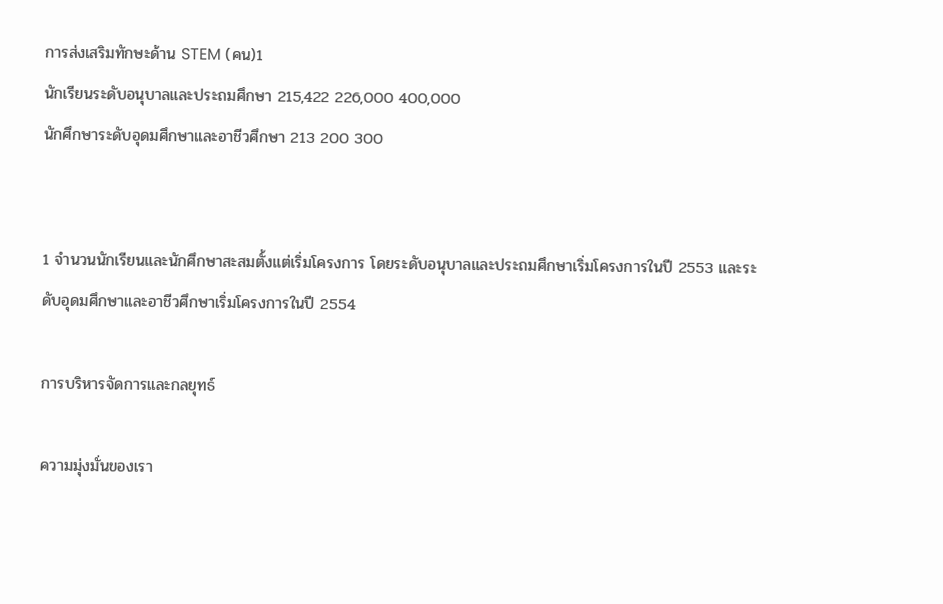การส่งเสริมทักษะด้าน STEM (คน)1
นักเรียนระดับอนุบาลและประถมศึกษา 215,422 226,000 400,000
นักศึกษาระดับอุดมศึกษาและอาชีวศึกษา 213 200 300


1 จำนวนนักเรียนและนักศึกษาสะสมตั้งแต่เริ่มโครงการ โดยระดับอนุบาลและประถมศึกษาเริ่มโครงการในปี 2553 และระดับอุดมศึกษาและอาชีวศึกษาเริ่มโครงการในปี 2554

การบริหารจัดการและกลยุทธ์

ความมุ่งมั่นของเรา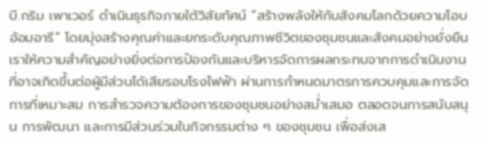บี.กริม เพาเวอร์ ดำเนินธุรกิจภายใต้วิสัยทัศน์ “สร้างพลังให้กับสังคมโลกด้วยความโอบอ้อมอารี” โดยมุ่งสร้างคุณค่าและยกระดับคุณภาพชีวิตของชุมชนและสังคมอย่างยั่งยืน เราให้ความสำคัญอย่างยิ่งต่อการป้องกันและบริหารจัดการผลกระทบจากการดำเนินงานที่อาจเกิดขึ้นต่อผู้มีส่วนได้เสียรอบโรงไฟฟ้า ผ่านการกำหนดมาตรการควบคุมและการจัดการที่เหมาะสม การสำรวจความต้องการของชุมชนอย่างสม่ำเสมอ ตลอดจนการสนับสนุน การพัฒนา และการมีส่วนร่วมในกิจกรรมต่าง ๆ ของชุมชน เพื่อส่งเส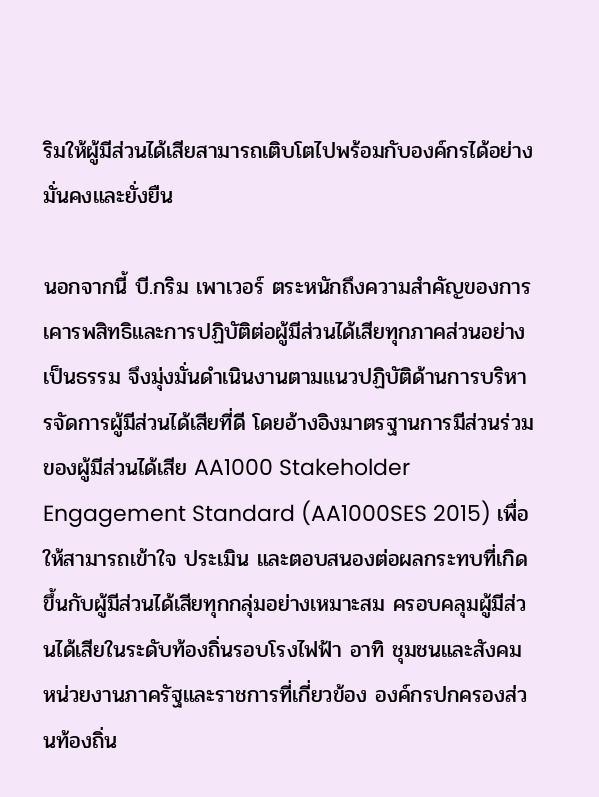ริมให้ผู้มีส่วนได้เสียสามารถเติบโตไปพร้อมกับองค์กรได้อย่างมั่นคงและยั่งยืน

นอกจากนี้ บี.กริม เพาเวอร์ ตระหนักถึงความสำคัญของการเคารพสิทธิและการปฏิบัติต่อผู้มีส่วนได้เสียทุกภาคส่วนอย่างเป็นธรรม จึงมุ่งมั่นดำเนินงานตามแนวปฏิบัติด้านการบริหารจัดการผู้มีส่วนได้เสียที่ดี โดยอ้างอิงมาตรฐานการมีส่วนร่วมของผู้มีส่วนได้เสีย AA1000 Stakeholder Engagement Standard (AA1000SES 2015) เพื่อให้สามารถเข้าใจ ประเมิน และตอบสนองต่อผลกระทบที่เกิดขึ้นกับผู้มีส่วนได้เสียทุกกลุ่มอย่างเหมาะสม ครอบคลุมผู้มีส่วนได้เสียในระดับท้องถิ่นรอบโรงไฟฟ้า อาทิ ชุมชนและสังคม หน่วยงานภาครัฐและราชการที่เกี่ยวข้อง องค์กรปกครองส่วนท้องถิ่น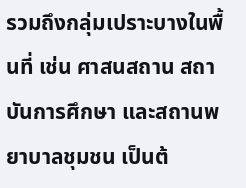รวมถึงกลุ่มเปราะบางในพื้นที่ เช่น ศาสนสถาน สถาบันการศึกษา และสถานพยาบาลชุมชน เป็นต้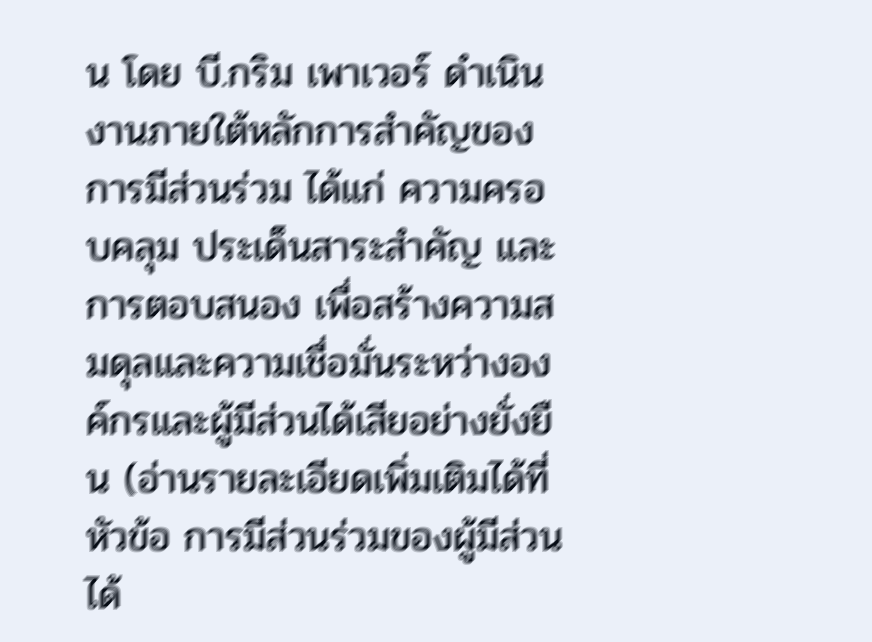น โดย บี.กริม เพาเวอร์ ดำเนินงานภายใต้หลักการสำคัญของการมีส่วนร่วม ได้แก่ ความครอบคลุม ประเด็นสาระสำคัญ และการตอบสนอง เพื่อสร้างความสมดุลและความเชื่อมั่นระหว่างองค์กรและผู้มีส่วนได้เสียอย่างยั่งยืน (อ่านรายละเอียดเพิ่มเติมได้ที่หัวข้อ การมีส่วนร่วมของผู้มีส่วนได้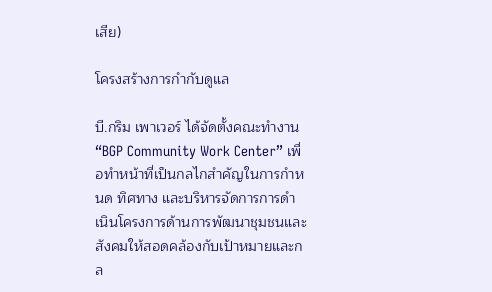เสีย)

โครงสร้างการกำกับดูแล

บี.กริม เพาเวอร์ ได้จัดตั้งคณะทำงาน “BGP Community Work Center” เพื่อทำหน้าที่เป็นกลไกสำคัญในการกำหนด ทิศทาง และบริหารจัดการการดำเนินโครงการด้านการพัฒนาชุมชนและสังคมให้สอดคล้องกับเป้าหมายและกล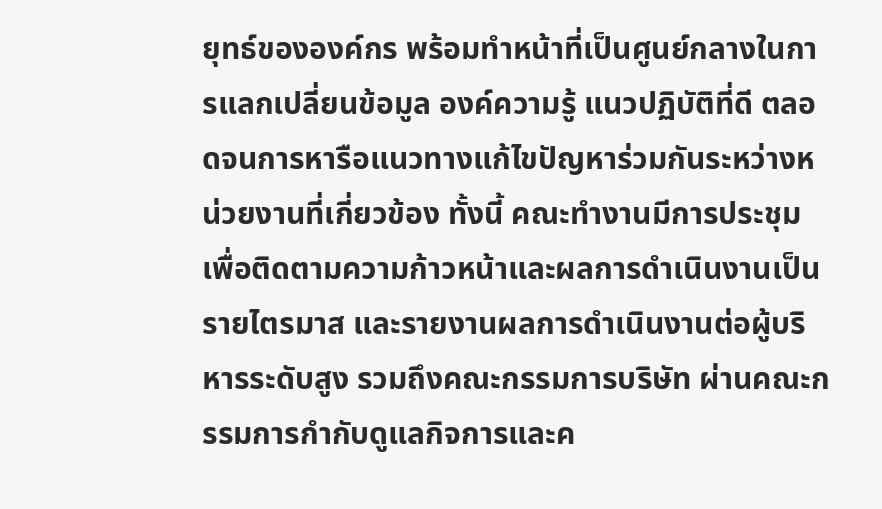ยุทธ์ขององค์กร พร้อมทำหน้าที่เป็นศูนย์กลางในการแลกเปลี่ยนข้อมูล องค์ความรู้ แนวปฏิบัติที่ดี ตลอดจนการหารือแนวทางแก้ไขปัญหาร่วมกันระหว่างหน่วยงานที่เกี่ยวข้อง ทั้งนี้ คณะทำงานมีการประชุมเพื่อติดตามความก้าวหน้าและผลการดำเนินงานเป็นรายไตรมาส และรายงานผลการดำเนินงานต่อผู้บริหารระดับสูง รวมถึงคณะกรรมการบริษัท ผ่านคณะกรรมการกำกับดูแลกิจการและค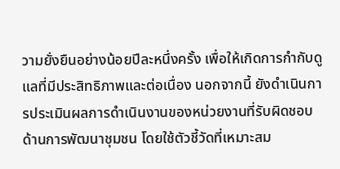วามยั่งยืนอย่างน้อยปีละหนึ่งครั้ง เพื่อให้เกิดการกำกับดูแลที่มีประสิทธิภาพและต่อเนื่อง นอกจากนี้ ยังดำเนินการประเมินผลการดำเนินงานของหน่วยงานที่รับผิดชอบด้านการพัฒนาชุมชน โดยใช้ตัวชี้วัดที่เหมาะสม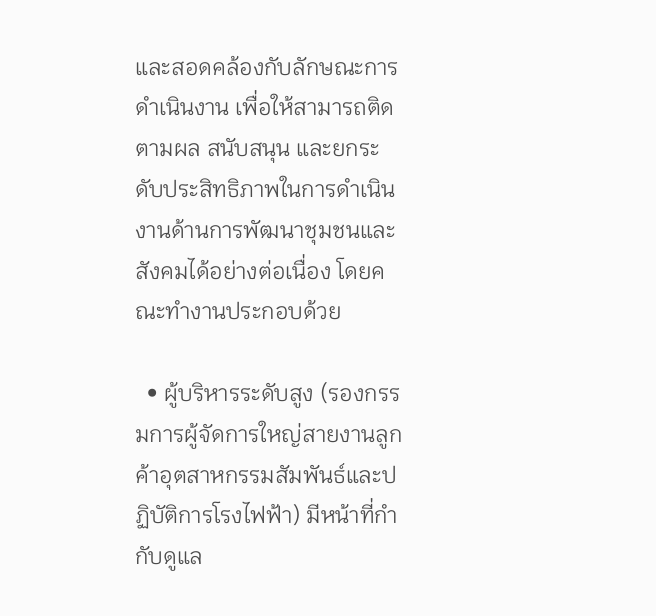และสอดคล้องกับลักษณะการดำเนินงาน เพื่อให้สามารถติดตามผล สนับสนุน และยกระดับประสิทธิภาพในการดำเนินงานด้านการพัฒนาชุมชนและสังคมได้อย่างต่อเนื่อง โดยคณะทำงานประกอบด้วย

  • ผู้บริหารระดับสูง (รองกรรมการผู้จัดการใหญ่สายงานลูกค้าอุตสาหกรรมสัมพันธ์และปฏิบัติการโรงไฟฟ้า) มีหน้าที่กำกับดูแล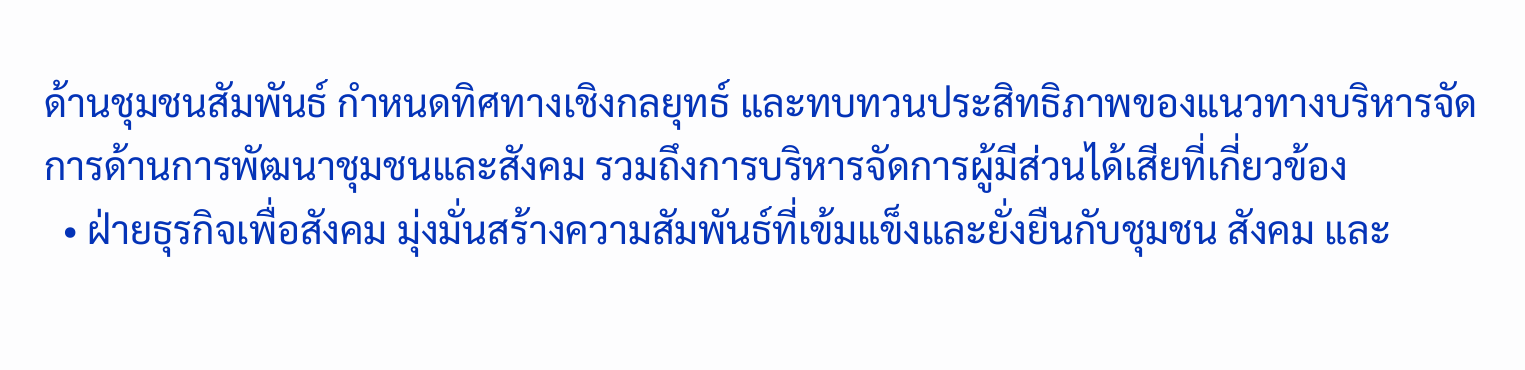ด้านชุมชนสัมพันธ์ กำหนดทิศทางเชิงกลยุทธ์ และทบทวนประสิทธิภาพของแนวทางบริหารจัดการด้านการพัฒนาชุมชนและสังคม รวมถึงการบริหารจัดการผู้มีส่วนได้เสียที่เกี่ยวข้อง
  • ฝ่ายธุรกิจเพื่อสังคม มุ่งมั่นสร้างความสัมพันธ์ที่เข้มแข็งและยั่งยืนกับชุมชน สังคม และ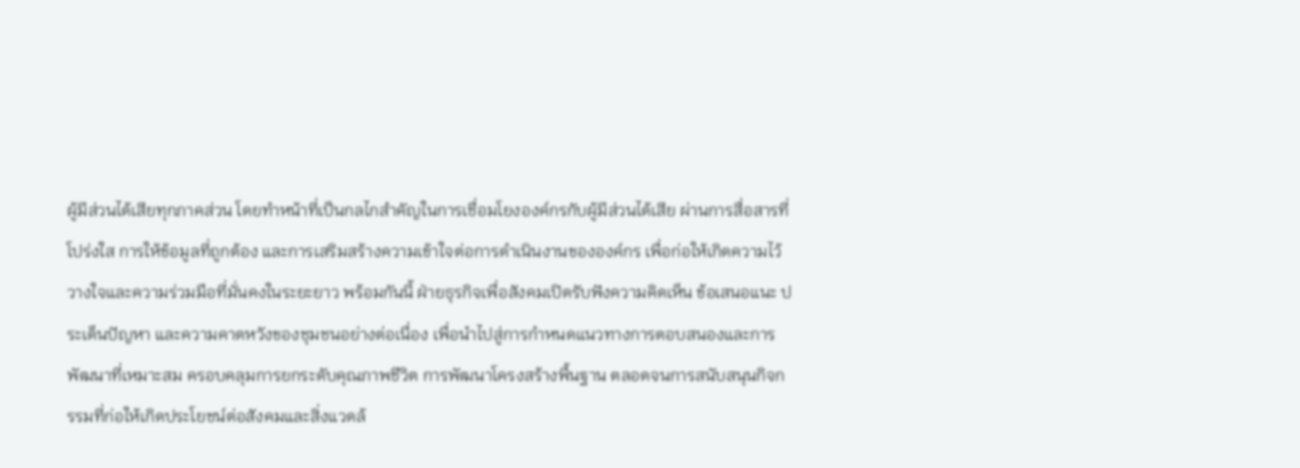ผู้มีส่วนได้เสียทุกภาคส่วน โดยทำหน้าที่เป็นกลไกสำคัญในการเชื่อมโยงองค์กรกับผู้มีส่วนได้เสีย ผ่านการสื่อสารที่โปร่งใส การให้ข้อมูลที่ถูกต้อง และการเสริมสร้างความเข้าใจต่อการดำเนินงานขององค์กร เพื่อก่อให้เกิดความไว้วางใจและความร่วมมือที่มั่นคงในระยะยาว พร้อมกันนี้ ฝ่ายธุรกิจเพื่อสังคมเปิดรับฟังความคิดเห็น ข้อเสนอแนะ ประเด็นปัญหา และความคาดหวังของชุมชนอย่างต่อเนื่อง เพื่อนำไปสู่การกำหนดแนวทางการตอบสนองและการพัฒนาที่เหมาะสม ครอบคลุมการยกระดับคุณภาพชีวิต การพัฒนาโครงสร้างพื้นฐาน ตลอดจนการสนับสนุนกิจกรรมที่ก่อให้เกิดประโยชน์ต่อสังคมและสิ่งแวดล้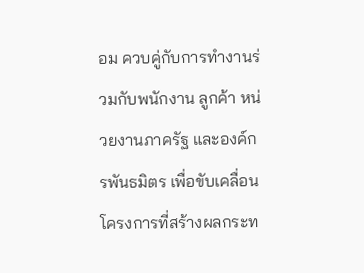อม ควบคู่กับการทำงานร่วมกับพนักงาน ลูกค้า หน่วยงานภาครัฐ และองค์กรพันธมิตร เพื่อขับเคลื่อนโครงการที่สร้างผลกระท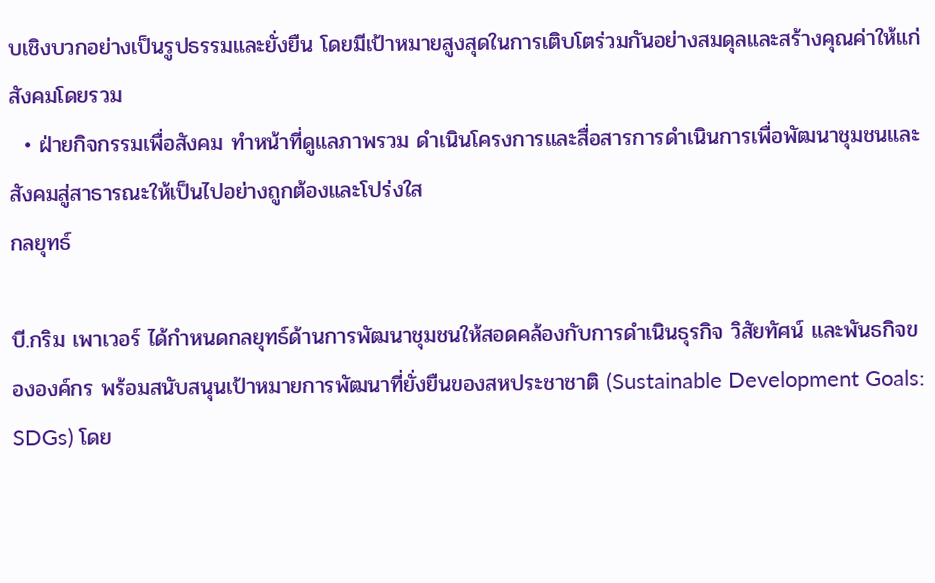บเชิงบวกอย่างเป็นรูปธรรมและยั่งยืน โดยมีเป้าหมายสูงสุดในการเติบโตร่วมกันอย่างสมดุลและสร้างคุณค่าให้แก่สังคมโดยรวม
  • ฝ่ายกิจกรรมเพื่อสังคม ทำหน้าที่ดูแลภาพรวม ดำเนินโครงการและสื่อสารการดำเนินการเพื่อพัฒนาชุมชนและสังคมสู่สาธารณะให้เป็นไปอย่างถูกต้องและโปร่งใส
กลยุทธ์

บี.กริม เพาเวอร์ ได้กำหนดกลยุทธ์ด้านการพัฒนาชุมชนให้สอดคล้องกับการดำเนินธุรกิจ วิสัยทัศน์ และพันธกิจขององค์กร พร้อมสนับสนุนเป้าหมายการพัฒนาที่ยั่งยืนของสหประชาชาติ (Sustainable Development Goals: SDGs) โดย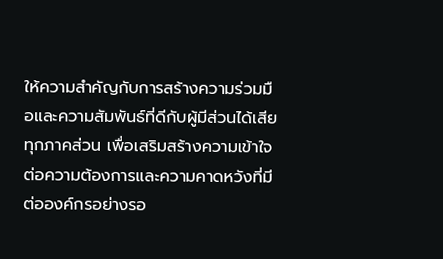ให้ความสำคัญกับการสร้างความร่วมมือและความสัมพันธ์ที่ดีกับผู้มีส่วนได้เสียทุกภาคส่วน เพื่อเสริมสร้างความเข้าใจต่อความต้องการและความคาดหวังที่มีต่อองค์กรอย่างรอ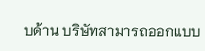บด้าน บริษัทสามารถออกแบบ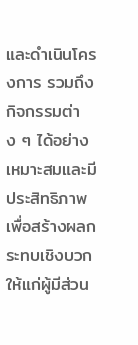และดำเนินโครงการ รวมถึงกิจกรรมต่าง ๆ ได้อย่างเหมาะสมและมีประสิทธิภาพ เพื่อสร้างผลกระทบเชิงบวกให้แก่ผู้มีส่วน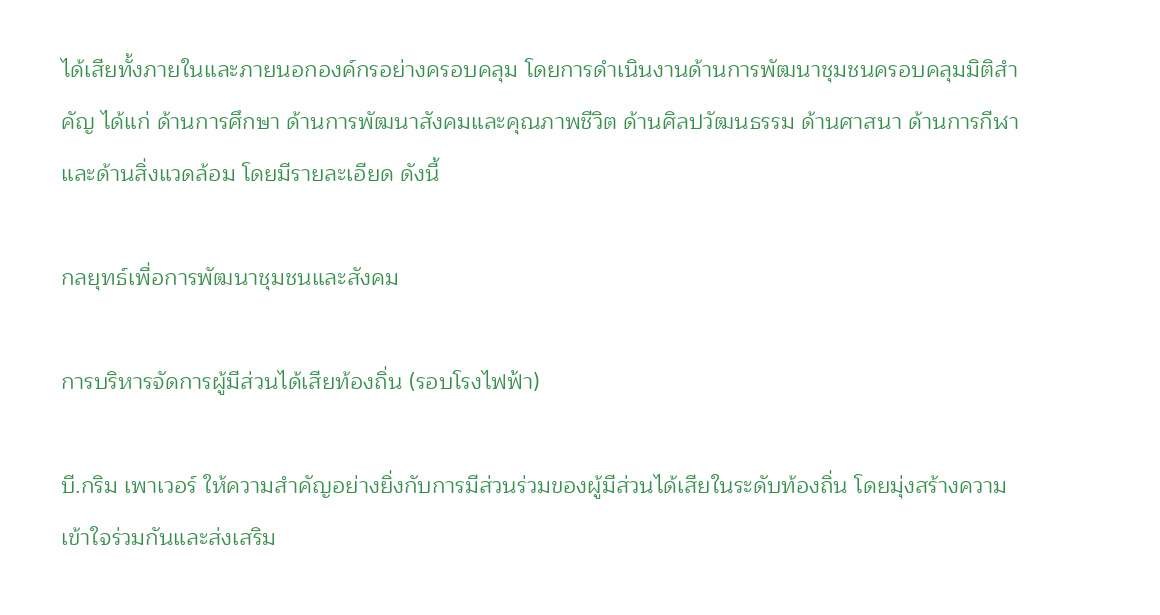ได้เสียทั้งภายในและภายนอกองค์กรอย่างครอบคลุม โดยการดำเนินงานด้านการพัฒนาชุมชนครอบคลุมมิติสำคัญ ได้แก่ ด้านการศึกษา ด้านการพัฒนาสังคมและคุณภาพชีวิต ด้านศิลปวัฒนธรรม ด้านศาสนา ด้านการกีฬา และด้านสิ่งแวดล้อม โดยมีรายละเอียด ดังนี้

กลยุทธ์เพื่อการพัฒนาชุมชนและสังคม

การบริหารจัดการผู้มีส่วนได้เสียท้องถิ่น (รอบโรงไฟฟ้า)

บี.กริม เพาเวอร์ ให้ความสำคัญอย่างยิ่งกับการมีส่วนร่วมของผู้มีส่วนได้เสียในระดับท้องถิ่น โดยมุ่งสร้างความเข้าใจร่วมกันและส่งเสริม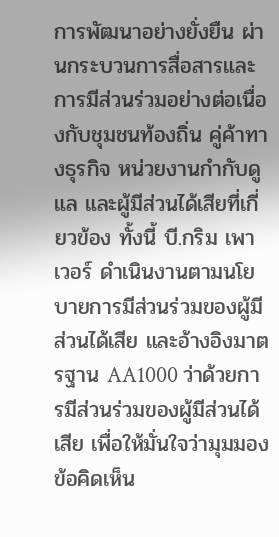การพัฒนาอย่างยั่งยืน ผ่านกระบวนการสื่อสารและการมีส่วนร่วมอย่างต่อเนื่องกับชุมชนท้องถิ่น คู่ค้าทางธุรกิจ หน่วยงานกำกับดูแล และผู้มีส่วนได้เสียที่เกี่ยวข้อง ทั้งนี้ บี.กริม เพาเวอร์ ดำเนินงานตามนโยบายการมีส่วนร่วมของผู้มีส่วนได้เสีย และอ้างอิงมาตรฐาน AA1000 ว่าด้วยการมีส่วนร่วมของผู้มีส่วนได้เสีย เพื่อให้มั่นใจว่ามุมมอง ข้อคิดเห็น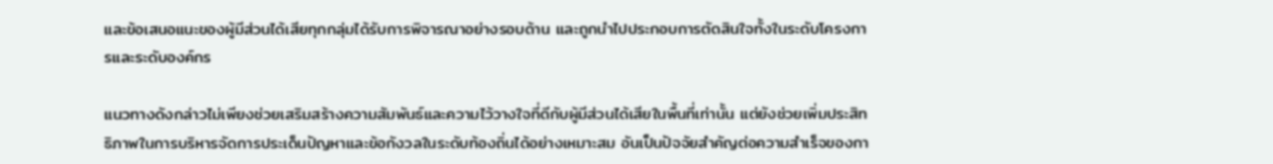และข้อเสนอแนะของผู้มีส่วนได้เสียทุกกลุ่มได้รับการพิจารณาอย่างรอบด้าน และถูกนำไปประกอบการตัดสินใจทั้งในระดับโครงการและระดับองค์กร

แนวทางดังกล่าวไม่เพียงช่วยเสริมสร้างความสัมพันธ์และความไว้วางใจที่ดีกับผู้มีส่วนได้เสียในพื้นที่เท่านั้น แต่ยังช่วยเพิ่มประสิทธิภาพในการบริหารจัดการประเด็นปัญหาและข้อกังวลในระดับท้องถิ่นได้อย่างเหมาะสม อันเป็นปัจจัยสำคัญต่อความสำเร็จของกา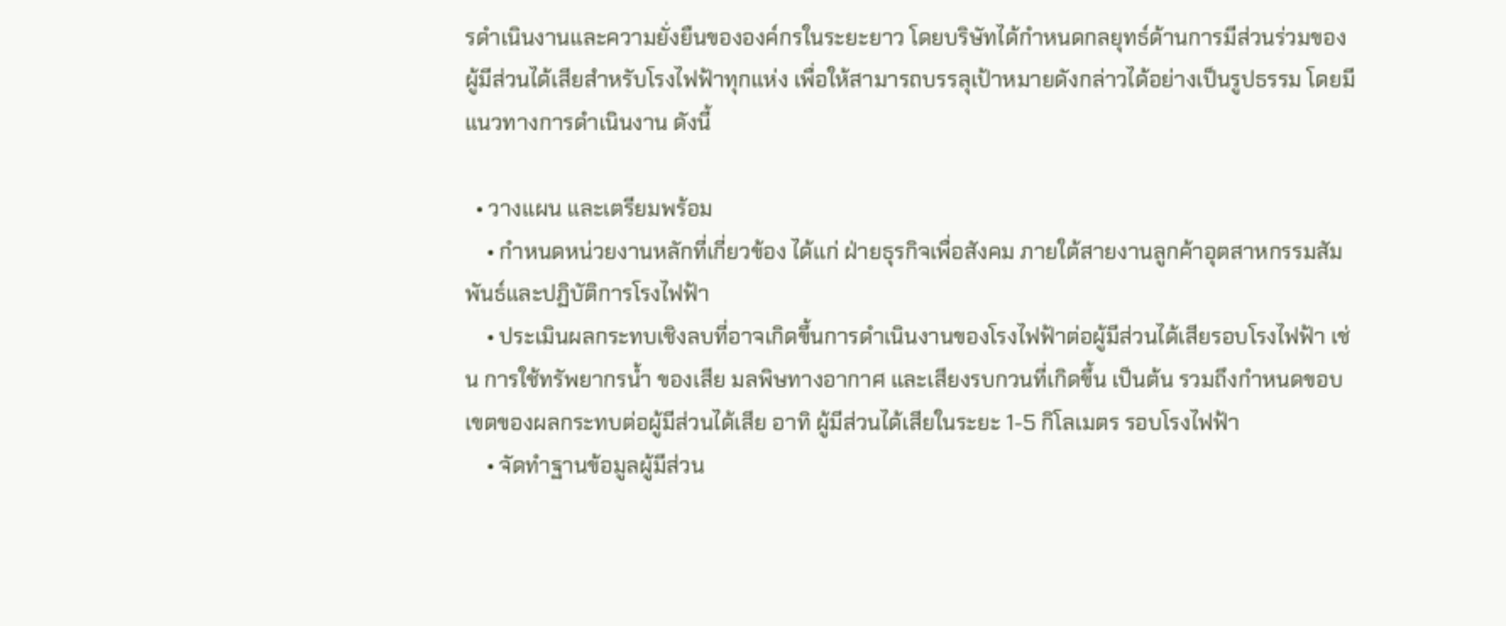รดำเนินงานและความยั่งยืนขององค์กรในระยะยาว โดยบริษัทได้กำหนดกลยุทธ์ด้านการมีส่วนร่วมของผู้มีส่วนได้เสียสำหรับโรงไฟฟ้าทุกแห่ง เพื่อให้สามารถบรรลุเป้าหมายดังกล่าวได้อย่างเป็นรูปธรรม โดยมีแนวทางการดำเนินงาน ดังนี้

  • วางแผน และเตรียมพร้อม
    • กำหนดหน่วยงานหลักที่เกี่ยวข้อง ได้แก่ ฝ่ายธุรกิจเพื่อสังคม ภายใต้สายงานลูกค้าอุตสาหกรรมสัมพันธ์และปฏิบัติการโรงไฟฟ้า
    • ประเมินผลกระทบเชิงลบที่อาจเกิดขึ้นการดำเนินงานของโรงไฟฟ้าต่อผู้มีส่วนได้เสียรอบโรงไฟฟ้า เช่น การใช้ทรัพยากรน้ำ ของเสีย มลพิษทางอากาศ และเสียงรบกวนที่เกิดขึ้น เป็นต้น รวมถึงกำหนดขอบเขตของผลกระทบต่อผู้มีส่วนได้เสีย อาทิ ผู้มีส่วนได้เสียในระยะ 1-5 กิโลเมตร รอบโรงไฟฟ้า
    • จัดทำฐานข้อมูลผู้มีส่วน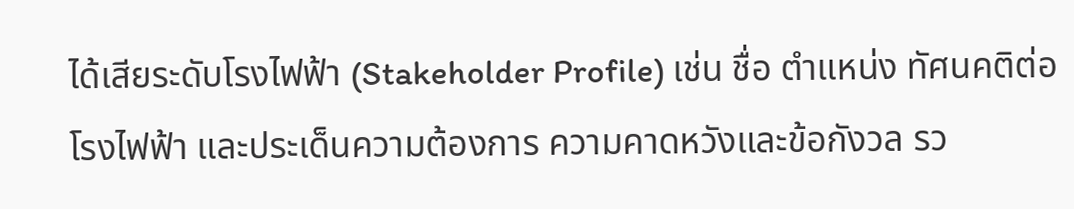ได้เสียระดับโรงไฟฟ้า (Stakeholder Profile) เช่น ชื่อ ตำแหน่ง ทัศนคติต่อโรงไฟฟ้า และประเด็นความต้องการ ความคาดหวังและข้อกังวล รว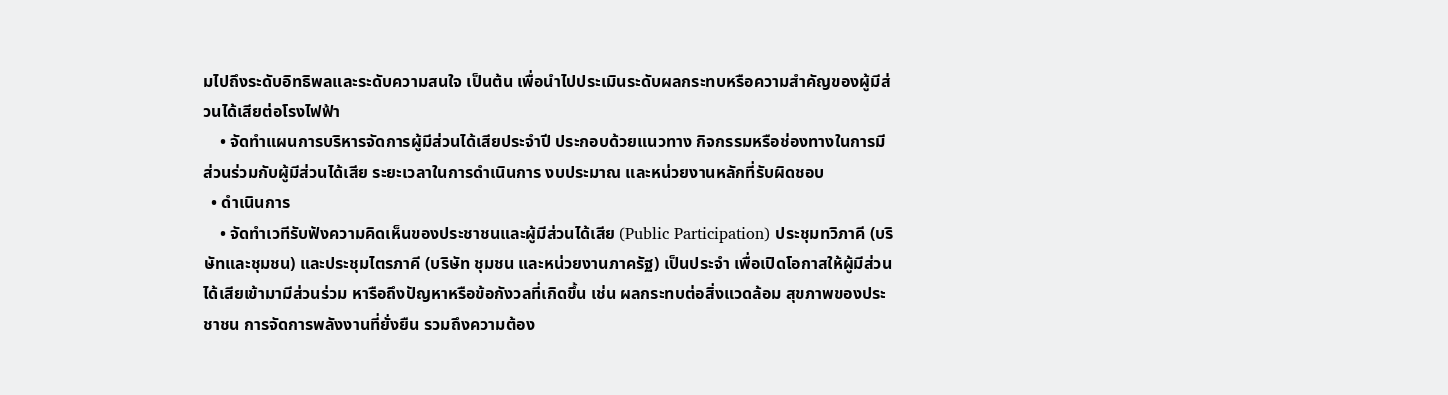มไปถึงระดับอิทธิพลและระดับความสนใจ เป็นต้น เพื่อนำไปประเมินระดับผลกระทบหรือความสำคัญของผู้มีส่วนได้เสียต่อโรงไฟฟ้า
    • จัดทำแผนการบริหารจัดการผู้มีส่วนได้เสียประจำปี ประกอบด้วยแนวทาง กิจกรรมหรือช่องทางในการมีส่วนร่วมกับผู้มีส่วนได้เสีย ระยะเวลาในการดำเนินการ งบประมาณ และหน่วยงานหลักที่รับผิดชอบ
  • ดำเนินการ
    • จัดทำเวทีรับฟังความคิดเห็นของประชาชนและผู้มีส่วนได้เสีย (Public Participation) ประชุมทวิภาคี (บริษัทและชุมชน) และประชุมไตรภาคี (บริษัท ชุมชน และหน่วยงานภาครัฐ) เป็นประจำ เพื่อเปิดโอกาสให้ผู้มีส่วนได้เสียเข้ามามีส่วนร่วม หารือถึงปัญหาหรือข้อกังวลที่เกิดขึ้น เช่น ผลกระทบต่อสิ่งแวดล้อม สุขภาพของประชาชน การจัดการพลังงานที่ยั่งยืน รวมถึงความต้อง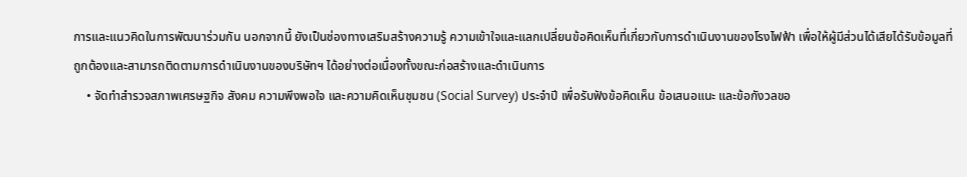การและแนวคิดในการพัฒนาร่วมกัน นอกจากนี้ ยังเป็นช่องทางเสริมสร้างความรู้ ความเข้าใจและแลกเปลี่ยนข้อคิดเห็นที่เกี่ยวกับการดำเนินงานของโรงไฟฟ้า เพื่อให้ผู้มีส่วนได้เสียได้รับข้อมูลที่ถูกต้องและสามารถติดตามการดำเนินงานของบริษัทฯ ได้อย่างต่อเนื่องทั้งขณะก่อสร้างและดำเนินการ
    • จัดทำสำรวจสภาพเศรษฐกิจ สังคม ความพึงพอใจ และความคิดเห็นชุมชน (Social Survey) ประจำปี เพื่อรับฟังข้อคิดเห็น ข้อเสนอแนะ และข้อกังวลขอ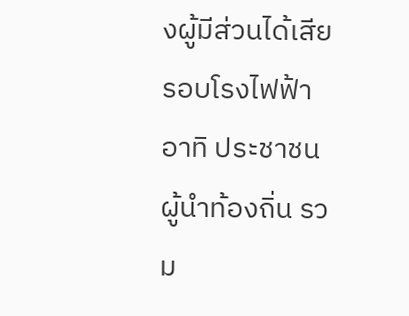งผู้มีส่วนได้เสียรอบโรงไฟฟ้า อาทิ ประชาชน ผู้นำท้องถิ่น รวม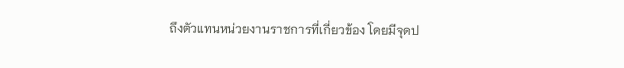ถึงตัวแทนหน่วยงานราชการที่เกี่ยวข้อง โดยมีจุดป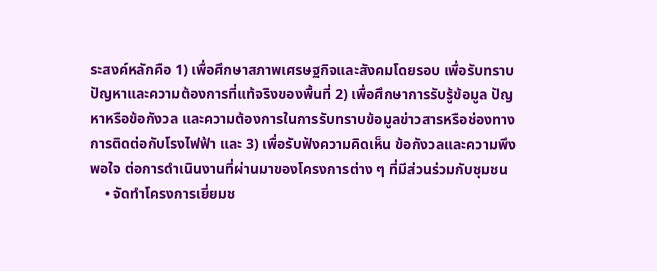ระสงค์หลักคือ 1) เพื่อศึกษาสภาพเศรษฐกิจและสังคมโดยรอบ เพื่อรับทราบปัญหาและความต้องการที่แท้จริงของพื้นที่ 2) เพื่อศึกษาการรับรู้ข้อมูล ปัญหาหรือข้อกังวล และความต้องการในการรับทราบข้อมูลข่าวสารหรือช่องทางการติดต่อกับโรงไฟฟ้า และ 3) เพื่อรับฟังความคิดเห็น ข้อกังวลและความพึงพอใจ ต่อการดำเนินงานที่ผ่านมาของโครงการต่าง ๆ ที่มีส่วนร่วมกับชุมชน
    • จัดทำโครงการเยี่ยมช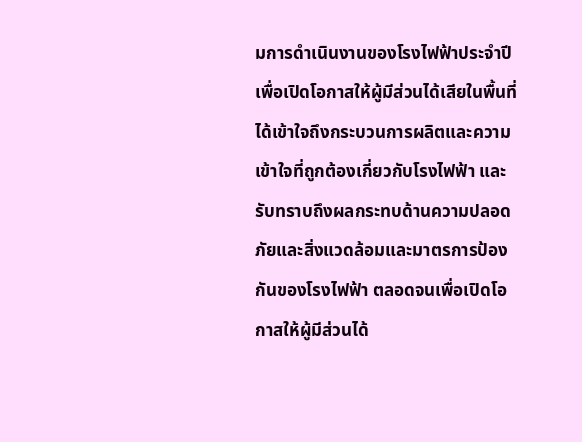มการดำเนินงานของโรงไฟฟ้าประจำปี เพื่อเปิดโอกาสให้ผู้มีส่วนได้เสียในพื้นที่ได้เข้าใจถึงกระบวนการผลิตและความเข้าใจที่ถูกต้องเกี่ยวกับโรงไฟฟ้า และรับทราบถึงผลกระทบด้านความปลอดภัยและสิ่งแวดล้อมและมาตรการป้องกันของโรงไฟฟ้า ตลอดจนเพื่อเปิดโอกาสให้ผู้มีส่วนได้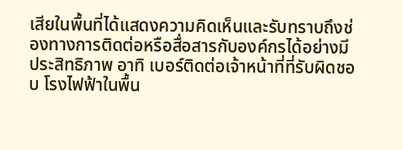เสียในพื้นที่ได้แสดงความคิดเห็นและรับทราบถึงช่องทางการติดต่อหรือสื่อสารกับองค์กรได้อย่างมีประสิทธิภาพ อาทิ เบอร์ติดต่อเจ้าหน้าที่ที่รับผิดชอบ โรงไฟฟ้าในพื้น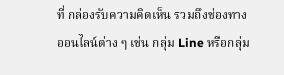ที่ กล่องรับความคิดเห็น รวมถึงช่องทางออนไลน์ต่าง ๆ เช่น กลุ่ม Line หรือกลุ่ม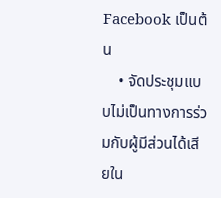Facebook เป็นต้น
    • จัดประชุมแบบไม่เป็นทางการร่วมกับผู้มีส่วนได้เสียใน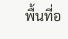พื้นที่อ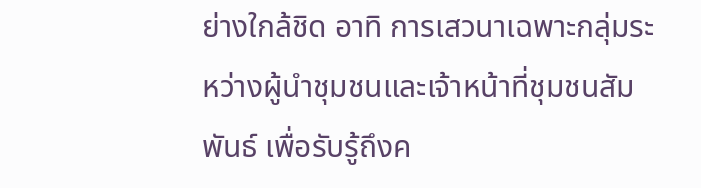ย่างใกล้ชิด อาทิ การเสวนาเฉพาะกลุ่มระหว่างผู้นำชุมชนและเจ้าหน้าที่ชุมชนสัมพันธ์ เพื่อรับรู้ถึงค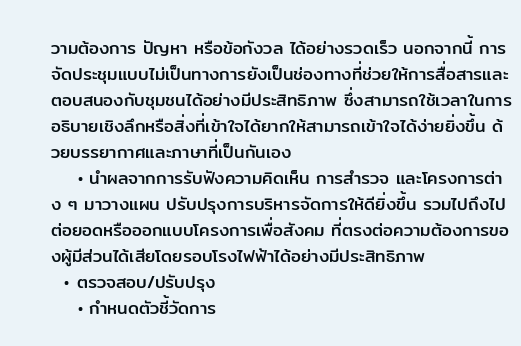วามต้องการ ปัญหา หรือข้อกังวล ได้อย่างรวดเร็ว นอกจากนี้ การจัดประชุมแบบไม่เป็นทางการยังเป็นช่องทางที่ช่วยให้การสื่อสารและตอบสนองกับชุมชนได้อย่างมีประสิทธิภาพ ซึ่งสามารถใช้เวลาในการอธิบายเชิงลึกหรือสิ่งที่เข้าใจได้ยากให้สามารถเข้าใจได้ง่ายยิ่งขึ้น ด้วยบรรยากาศและภาษาที่เป็นกันเอง
    • นำผลจากการรับฟังความคิดเห็น การสำรวจ และโครงการต่าง ๆ มาวางแผน ปรับปรุงการบริหารจัดการให้ดียิ่งขึ้น รวมไปถึงไปต่อยอดหรือออกแบบโครงการเพื่อสังคม ที่ตรงต่อความต้องการของผู้มีส่วนได้เสียโดยรอบโรงไฟฟ้าได้อย่างมีประสิทธิภาพ
  • ตรวจสอบ/ปรับปรุง
    • กำหนดตัวชี้วัดการ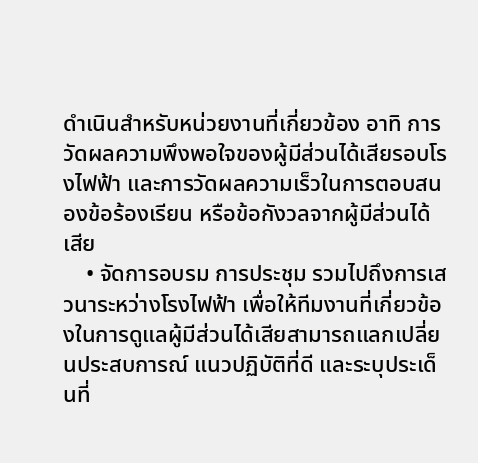ดำเนินสำหรับหน่วยงานที่เกี่ยวข้อง อาทิ การวัดผลความพึงพอใจของผู้มีส่วนได้เสียรอบโรงไฟฟ้า และการวัดผลความเร็วในการตอบสนองข้อร้องเรียน หรือข้อกังวลจากผู้มีส่วนได้เสีย
    • จัดการอบรม การประชุม รวมไปถึงการเสวนาระหว่างโรงไฟฟ้า เพื่อให้ทีมงานที่เกี่ยวข้องในการดูแลผู้มีส่วนได้เสียสามารถแลกเปลี่ยนประสบการณ์ แนวปฏิบัติที่ดี และระบุประเด็นที่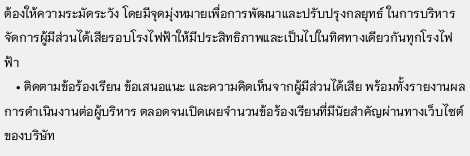ต้องให้ความระมัดระวัง โดยมีจุดมุ่งหมายเพื่อการพัฒนาและปรับปรุงกลยุทธ์ ในการบริหารจัดการผู้มีส่วนได้เสียรอบโรงไฟฟ้าให้มีประสิทธิภาพและเป็นไปในทิศทางเดียวกันทุกโรงไฟฟ้า
    • ติดตามข้อร้องเรียน ข้อเสนอแนะ และความคิดเห็นจากผู้มีส่วนได้เสีย พร้อมทั้งรายงานผลการดำเนินงานต่อผู้บริหาร ตลอดจนเปิดเผยจำนวนข้อร้องเรียนที่มีนัยสำคัญผ่านทางเว็บไซต์ของบริษัท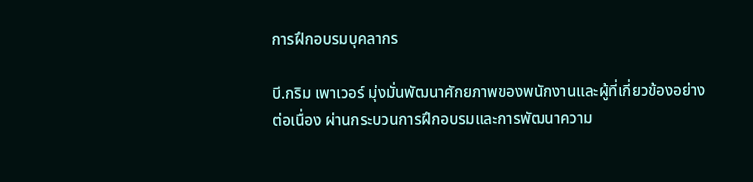การฝึกอบรมบุคลากร

บี.กริม เพาเวอร์ มุ่งมั่นพัฒนาศักยภาพของพนักงานและผู้ที่เกี่ยวข้องอย่างต่อเนื่อง ผ่านกระบวนการฝึกอบรมและการพัฒนาความ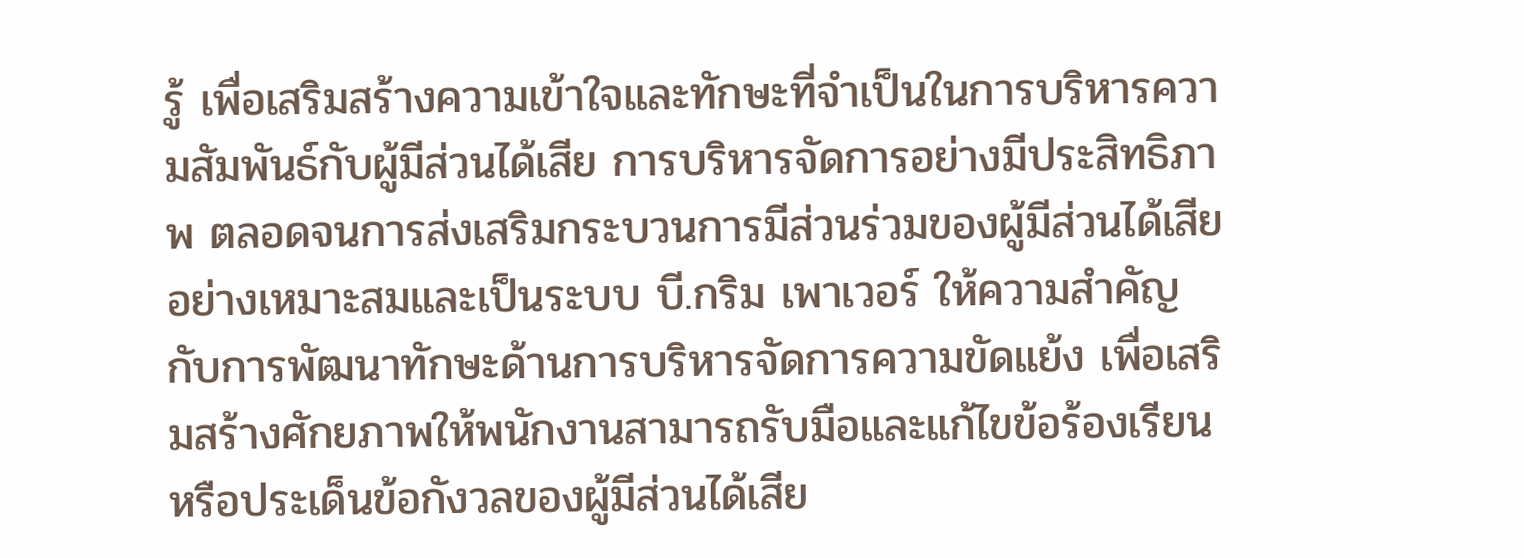รู้ เพื่อเสริมสร้างความเข้าใจและทักษะที่จำเป็นในการบริหารความสัมพันธ์กับผู้มีส่วนได้เสีย การบริหารจัดการอย่างมีประสิทธิภาพ ตลอดจนการส่งเสริมกระบวนการมีส่วนร่วมของผู้มีส่วนได้เสียอย่างเหมาะสมและเป็นระบบ บี.กริม เพาเวอร์ ให้ความสำคัญกับการพัฒนาทักษะด้านการบริหารจัดการความขัดแย้ง เพื่อเสริมสร้างศักยภาพให้พนักงานสามารถรับมือและแก้ไขข้อร้องเรียนหรือประเด็นข้อกังวลของผู้มีส่วนได้เสีย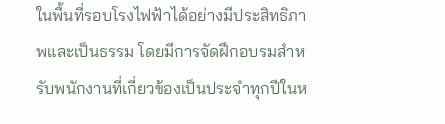ในพื้นที่รอบโรงไฟฟ้าได้อย่างมีประสิทธิภาพและเป็นธรรม โดยมีการจัดฝึกอบรมสำหรับพนักงานที่เกี่ยวข้องเป็นประจำทุกปีในห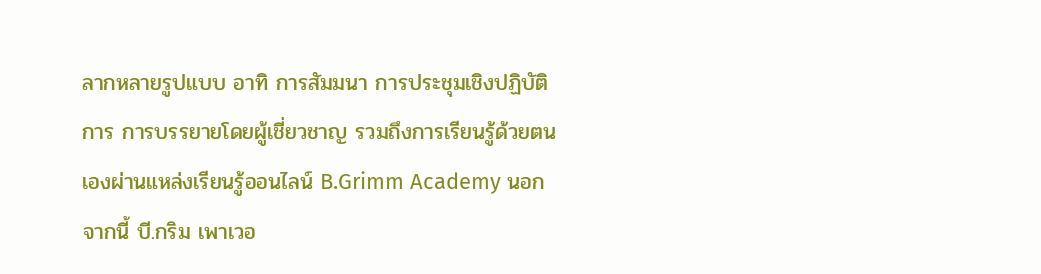ลากหลายรูปแบบ อาทิ การสัมมนา การประชุมเชิงปฏิบัติการ การบรรยายโดยผู้เชี่ยวชาญ รวมถึงการเรียนรู้ด้วยตนเองผ่านแหล่งเรียนรู้ออนไลน์ B.Grimm Academy นอกจากนี้ บี.กริม เพาเวอ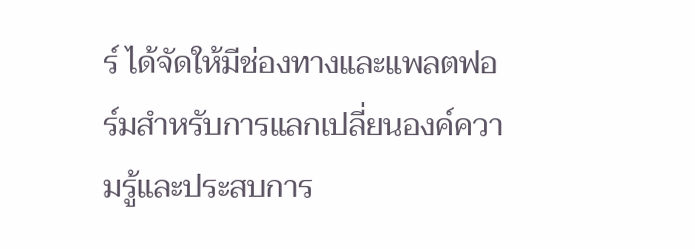ร์ ได้จัดให้มีช่องทางและแพลตฟอร์มสำหรับการแลกเปลี่ยนองค์ความรู้และประสบการ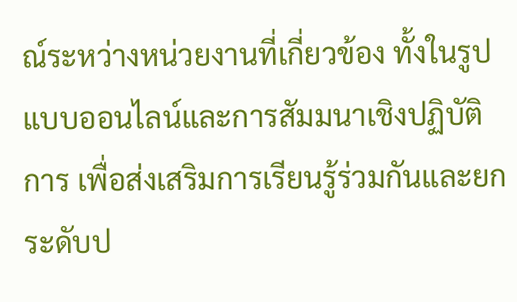ณ์ระหว่างหน่วยงานที่เกี่ยวข้อง ทั้งในรูปแบบออนไลน์และการสัมมนาเชิงปฏิบัติการ เพื่อส่งเสริมการเรียนรู้ร่วมกันและยกระดับป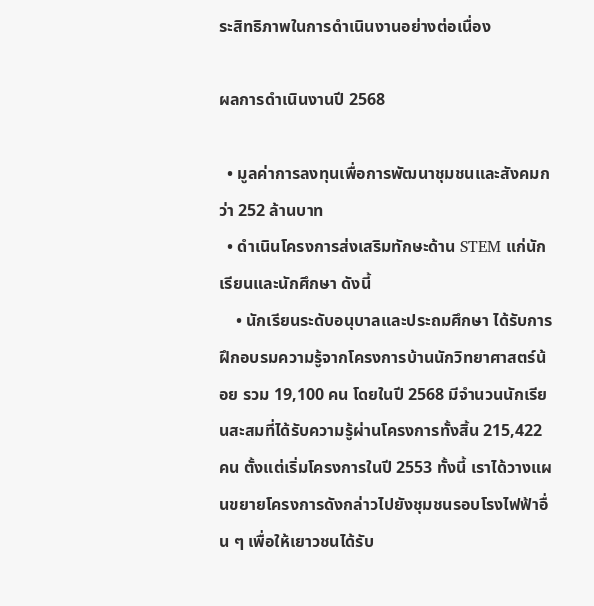ระสิทธิภาพในการดำเนินงานอย่างต่อเนื่อง

ผลการดำเนินงานปี 2568

  • มูลค่าการลงทุนเพื่อการพัฒนาชุมชนและสังคมกว่า 252 ล้านบาท
  • ดำเนินโครงการส่งเสริมทักษะด้าน STEM แก่นักเรียนและนักศึกษา ดังนี้
    • นักเรียนระดับอนุบาลและประถมศึกษา ได้รับการฝึกอบรมความรู้จากโครงการบ้านนักวิทยาศาสตร์น้อย รวม 19,100 คน โดยในปี 2568 มีจำนวนนักเรียนสะสมที่ได้รับความรู้ผ่านโครงการทั้งสิ้น 215,422 คน ตั้งแต่เริ่มโครงการในปี 2553 ทั้งนี้ เราได้วางแผนขยายโครงการดังกล่าวไปยังชุมชนรอบโรงไฟฟ้าอื่น ๆ เพื่อให้เยาวชนได้รับ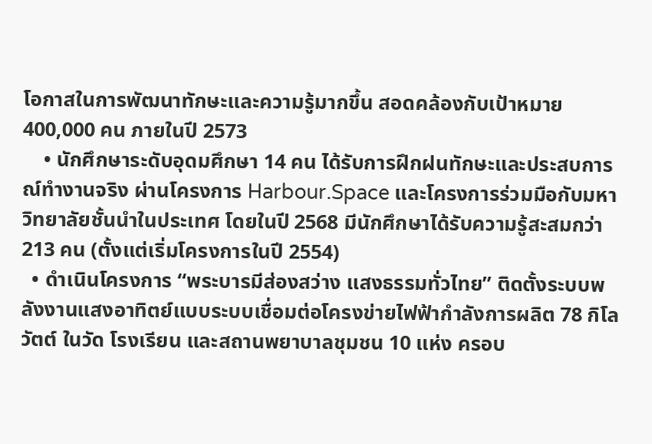โอกาสในการพัฒนาทักษะและความรู้มากขึ้น สอดคล้องกับเป้าหมาย 400,000 คน ภายในปี 2573
    • นักศึกษาระดับอุดมศึกษา 14 คน ได้รับการฝึกฝนทักษะและประสบการณ์ทำงานจริง ผ่านโครงการ Harbour.Space และโครงการร่วมมือกับมหาวิทยาลัยชั้นนำในประเทศ โดยในปี 2568 มีนักศึกษาได้รับความรู้สะสมกว่า 213 คน (ตั้งแต่เริ่มโครงการในปี 2554)
  • ดำเนินโครงการ “พระบารมีส่องสว่าง แสงธรรมทั่วไทย” ติดตั้งระบบพลังงานแสงอาทิตย์แบบระบบเชื่อมต่อโครงข่ายไฟฟ้ากำลังการผลิต 78 กิโลวัตต์ ในวัด โรงเรียน และสถานพยาบาลชุมชน 10 แห่ง ครอบ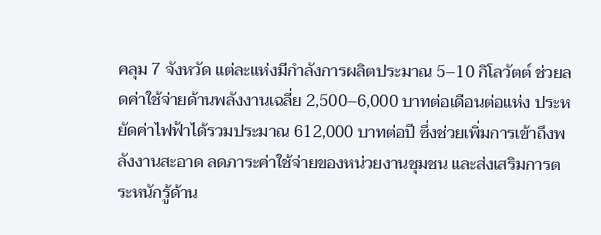คลุม 7 จังหวัด แต่ละแห่งมีกำลังการผลิตประมาณ 5–10 กิโลวัตต์ ช่วยลดค่าใช้จ่ายด้านพลังงานเฉลี่ย 2,500–6,000 บาทต่อเดือนต่อแห่ง ประหยัดค่าไฟฟ้าได้รวมประมาณ 612,000 บาทต่อปี ซึ่งช่วยเพิ่มการเข้าถึงพลังงานสะอาด ลดภาระค่าใช้จ่ายของหน่วยงานชุมชน และส่งเสริมการตระหนักรู้ด้าน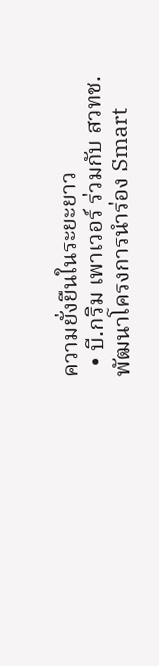ความยั่งยืนในระยะยาว
  • บี.กริม เพาเวอร์ ร่วมกับ สวทช. พัฒนาโครงการนำร่อง Smart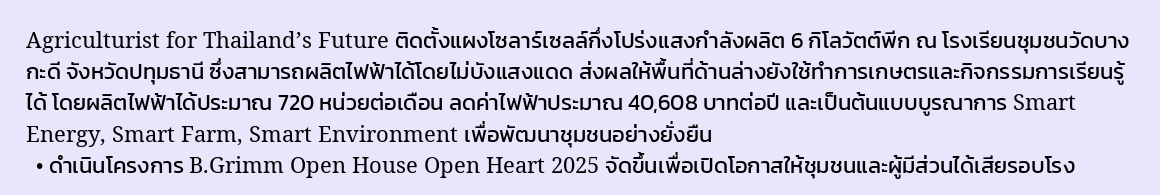Agriculturist for Thailand’s Future ติดตั้งแผงโซลาร์เซลล์กึ่งโปร่งแสงกำลังผลิต 6 กิโลวัตต์พีก ณ โรงเรียนชุมชนวัดบางกะดี จังหวัดปทุมธานี ซึ่งสามารถผลิตไฟฟ้าได้โดยไม่บังแสงแดด ส่งผลให้พื้นที่ด้านล่างยังใช้ทำการเกษตรและกิจกรรมการเรียนรู้ได้ โดยผลิตไฟฟ้าได้ประมาณ 720 หน่วยต่อเดือน ลดค่าไฟฟ้าประมาณ 40,608 บาทต่อปี และเป็นต้นแบบบูรณาการ Smart Energy, Smart Farm, Smart Environment เพื่อพัฒนาชุมชนอย่างยั่งยืน
  • ดำเนินโครงการ B.Grimm Open House Open Heart 2025 จัดขึ้นเพื่อเปิดโอกาสให้ชุมชนและผู้มีส่วนได้เสียรอบโรง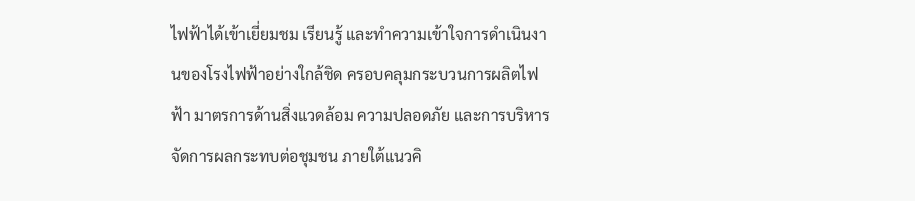ไฟฟ้าได้เข้าเยี่ยมชม เรียนรู้ และทำความเข้าใจการดำเนินงานของโรงไฟฟ้าอย่างใกล้ชิด ครอบคลุมกระบวนการผลิตไฟฟ้า มาตรการด้านสิ่งแวดล้อม ความปลอดภัย และการบริหารจัดการผลกระทบต่อชุมชน ภายใต้แนวคิ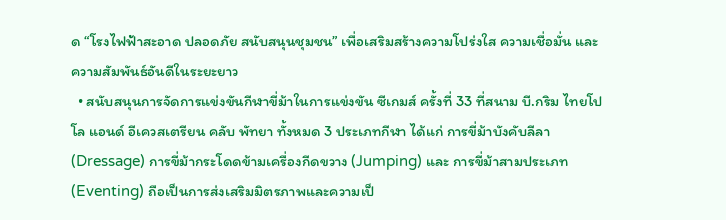ด “โรงไฟฟ้าสะอาด ปลอดภัย สนับสนุนชุมชน” เพื่อเสริมสร้างความโปร่งใส ความเชื่อมั่น และความสัมพันธ์อันดีในระยะยาว
  • สนับสนุนการจัดการแข่งขันกีฬาขี่ม้าในการแข่งขัน ซีเกมส์ ครั้งที่ 33 ที่สนาม บี.กริม ไทยโปโล แอนด์ อีเควสเตรียน คลับ พัทยา ทั้งหมด 3 ประเภทกีฬา ได้แก่ การขี่ม้าบังคับลีลา (Dressage) การขี่ม้ากระโดดข้ามเครื่องกีดขวาง (Jumping) และ การขี่ม้าสามประเภท (Eventing) ถือเป็นการส่งเสริมมิตรภาพและความเป็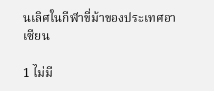นเลิศในกีฬาขี่ม้าของประเทศอาเซียน

1 ไม่มี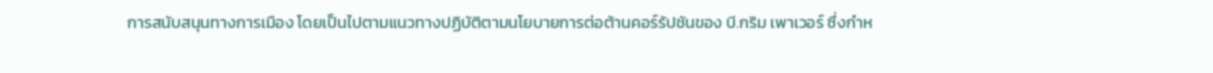การสนับสนุนทางการเมือง โดยเป็นไปตามแนวทางปฏิบัติตามนโยบายการต่อต้านคอร์รัปชันของ บี.กริม เพาเวอร์ ซึ่งกำห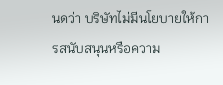นดว่า บริษัทไม่มีนโยบายให้การสนับสนุนหรือความ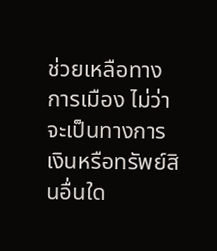ช่วยเหลือทางการเมือง ไม่ว่าจะเป็นทางการเงินหรือทรัพย์สินอื่นใด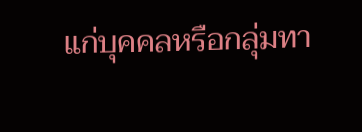แก่บุคคลหรือกลุ่มทา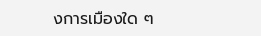งการเมืองใด ๆ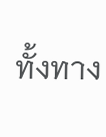ทั้งทาง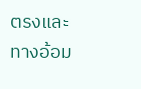ตรงและทางอ้อม